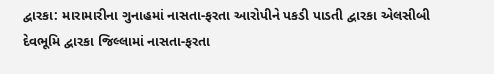દ્વારકા: મારામારીના ગુનાહમાં નાસતા-ફરતા આરોપીને પકડી પાડતી દ્વારકા એલસીબી
દેવભૂમિ દ્વારકા જિલ્લામાં નાસતા-ફરતા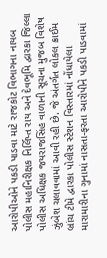આરોપીઓને પકડી પાડવા માટે રાજકોટ વિભાગના નાયબ પોલીસ મહાનિરીક્ષક નિર્લિપ્ત રાય અને દેવભૂમિ દ્વારકા જિલ્લા પોલીસ અધિક્ષક જયરાજસિંહ વાળાની સૂચના મુજબ વિશેષ ઝુંબેશ ચલાવવામાં આવી રહી છે. જે અંતર્ગત લોકલ ક્રાઈમ બ્રાંચ ટીમે દ્વારકા પોલીસ સ્ટેશન વિસ્તારમાં નોંધાયેલા મારામારીના ગુનામાં નાસતા-ફરતા આરોપીને પકડી પાડવામાં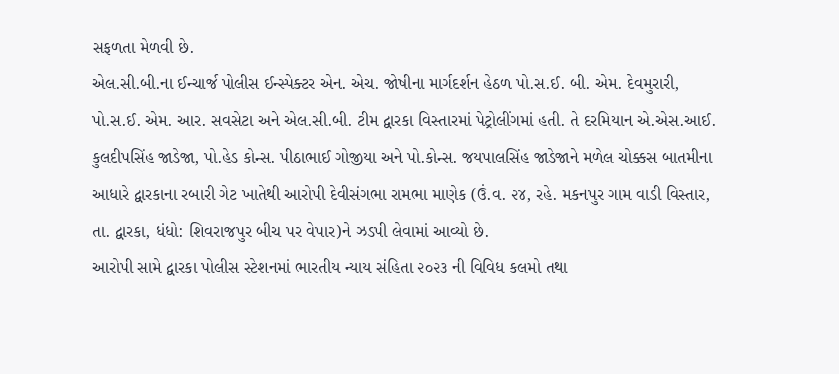સફળતા મેળવી છે.
એલ.સી.બી.ના ઈન્ચાર્જ પોલીસ ઈન્સ્પેક્ટર એન. એચ. જોષીના માર્ગદર્શન હેઠળ પો.સ.ઈ. બી. એમ. દેવમુરારી, પો.સ.ઈ. એમ. આર. સવસેટા અને એલ.સી.બી. ટીમ દ્વારકા વિસ્તારમાં પેટ્રોલીંગમાં હતી. તે દરમિયાન એ.એસ.આઈ. કુલદીપસિંહ જાડેજા, પો.હેડ કોન્સ. પીઠાભાઈ ગોજીયા અને પો.કોન્સ. જયપાલસિંહ જાડેજાને મળેલ ચોક્કસ બાતમીના આધારે દ્વારકાના રબારી ગેટ ખાતેથી આરોપી દેવીસંગભા રામભા માણેક (ઉં.વ. ૨૪, રહે. મકનપુર ગામ વાડી વિસ્તાર, તા. દ્વારકા, ધંધો: શિવરાજપુર બીચ પર વેપાર)ને ઝડપી લેવામાં આવ્યો છે.
આરોપી સામે દ્વારકા પોલીસ સ્ટેશનમાં ભારતીય ન્યાય સંહિતા ૨૦૨૩ ની વિવિધ કલમો તથા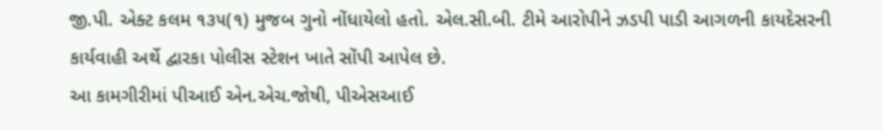જી.પી. એક્ટ કલમ ૧૩૫(૧) મુજબ ગુનો નોંધાયેલો હતો. એલ.સી.બી. ટીમે આરોપીને ઝડપી પાડી આગળની કાયદેસરની કાર્યવાહી અર્થે દ્વારકા પોલીસ સ્ટેશન ખાતે સોંપી આપેલ છે.
આ કામગીરીમાં પીઆઈ એન.એચ.જોષી, પીએસઆઈ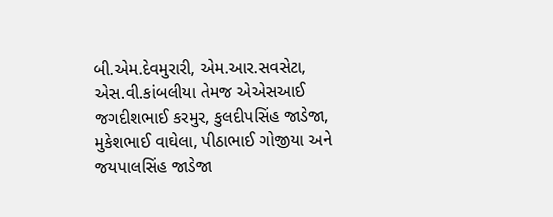બી.એમ.દેવમુરારી, એમ.આર.સવસેટા, એસ.વી.કાંબલીયા તેમજ એએસઆઈ જગદીશભાઈ કરમુર, કુલદીપસિંહ જાડેજા, મુકેશભાઈ વાઘેલા, પીઠાભાઈ ગોજીયા અને જયપાલસિંહ જાડેજા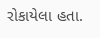રોકાયેલા હતા.